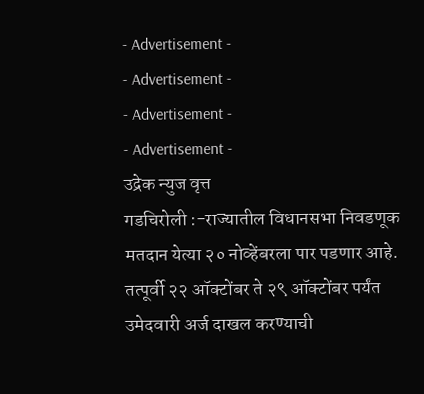- Advertisement -
- Advertisement -
- Advertisement -
- Advertisement -
उद्रेक न्युज वृत्त
गडचिरोली :-राज्यातील विधानसभा निवडणूक मतदान येत्या २० नोव्हेंबरला पार पडणार आहे. तत्पूर्वी २२ ऑक्टोंबर ते २९ ऑक्टोंबर पर्यंत उमेदवारी अर्ज दाखल करण्याची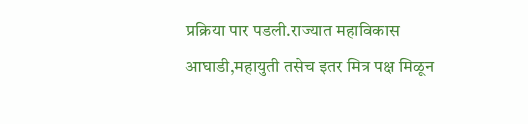प्रक्रिया पार पडली.राज्यात महाविकास आघाडी,महायुती तसेच इतर मित्र पक्ष मिळून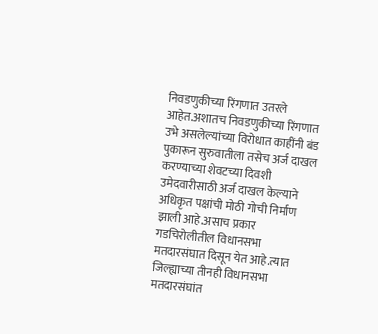निवडणुकीच्या रिंगणात उतरले आहेत.अशातच निवडणुकीच्या रिंगणात उभे असलेल्यांच्या विरोधात काहींनी बंड पुकारून सुरुवातीला तसेच अर्ज दाखल करण्याच्या शेवटच्या दिवशी उमेदवारीसाठी अर्ज दाखल केल्याने अधिकृत पक्षांची मोठी गोची निर्माण झाली आहे.असाच प्रकार गडचिरोलीतील विधानसभा मतदारसंघात दिसून येत आहे.त्यात जिल्ह्याच्या तीनही विधानसभा मतदारसंघांत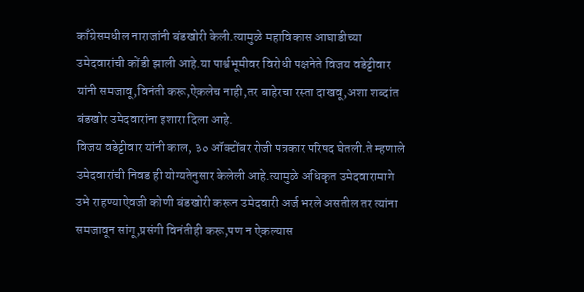काँग्रेसमधील नाराजांनी बंडखोरी केली.त्यामुळे महाविकास आघाडीच्या उमेदवारांची कोंडी झाली आहे.या पार्श्वभूमीवर विरोधी पक्षनेते विजय वडेट्टीवार यांनी समजावू,विनंती करू,ऐकलेच नाही,तर बाहेरचा रस्ता दाखवू,अशा शब्दांत बंडखोर उमेदवारांना इशारा दिला आहे.
विजय वडेट्टीवार यांनी काल, ३० ऑक्टोंबर रोजी पत्रकार परिषद घेतली.ते म्हणाले उमेदवारांची निवड ही योग्यतेनुसार केलेली आहे.त्यामुळे अधिकृत उमेदवारामागे उभे राहण्याऐवजी कोणी बंडखोरी करून उमेदवारी अर्ज भरले असतील तर त्यांना समजावून सांगू,प्रसंगी विनंतीही करू,पण न ऐकल्यास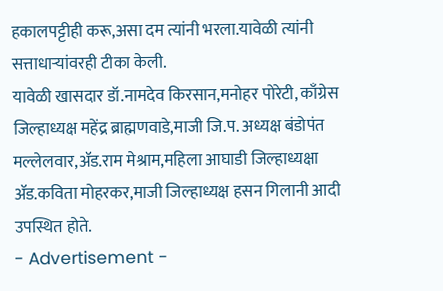हकालपट्टीही करू,असा दम त्यांनी भरला.यावेळी त्यांनी सत्ताधाऱ्यांवरही टीका केली.
यावेळी खासदार डॉ.नामदेव किरसान,मनोहर पोरेटी, काँग्रेस जिल्हाध्यक्ष महेंद्र ब्राह्मणवाडे,माजी जि.प. अध्यक्ष बंडोपंत मल्लेलवार,ॲड.राम मेश्राम,महिला आघाडी जिल्हाध्यक्षा ॲड.कविता मोहरकर,माजी जिल्हाध्यक्ष हसन गिलानी आदी उपस्थित होते.
- Advertisement -